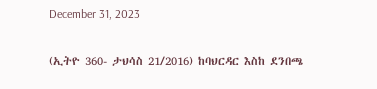December 31, 2023

(ኢትዮ 360- ታህሳስ 21/2016) ከባህርዳር እስከ ደንበጫ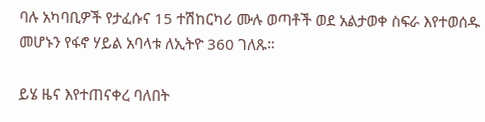ባሉ አካባቢዎች የታፈሱና 15 ተሽከርካሪ ሙሉ ወጣቶች ወደ አልታወቀ ስፍራ እየተወሰዱ መሆኑን የፋኖ ሃይል አባላቱ ለኢትዮ 360 ገለጹ።

ይሄ ዜና እየተጠናቀረ ባለበት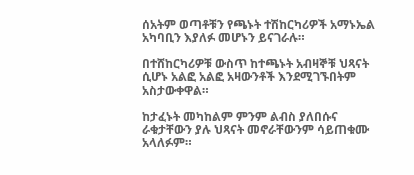ሰአትም ወጣቶቹን የጫኑት ተሽከርካሪዎች አማኑኤል አካባቢን እያለፉ መሆኑን ይናገራሉ።

በተሸከርካሪዎቹ ውስጥ ከተጫኑት አብዛኞቹ ህጻናት ሲሆኑ አልፎ አልፎ አዛውንቶች እንደሚገኙበትም አስታውቀዋል።

ከታፈኑት መካከልም ምንም ልብስ ያለበሱና ራቁታቸውን ያሉ ህጻናት መኖራቸውንም ሳይጠቁሙ አላለፉም።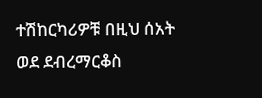ተሽከርካሪዎቹ በዚህ ሰአት ወደ ደብረማርቆስ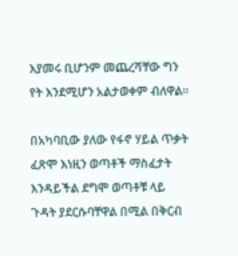እያመሩ ቢሆንም መጨረሻቸው ግን የት እንደሚሆን አልታወቀም ብለዋል።

በአካባቢው ያለው የፋኖ ሃይል ጥቃት ፈጽሞ እነዚን ወጣቶች ማስፈታት እንዳይችል ደግሞ ወጣቶቹ ላይ ጉዳት ያደርሱባቸዋል በሚል በቅርብ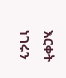እርቀት ነገሩን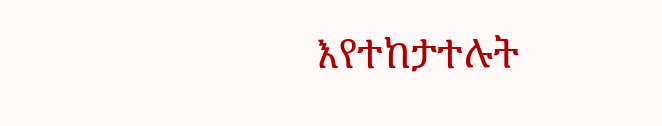እየተከታተሉት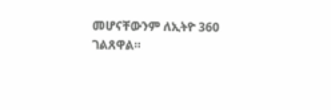መሆናቸውንም ለኢትዮ 360 ገልጸዋል።